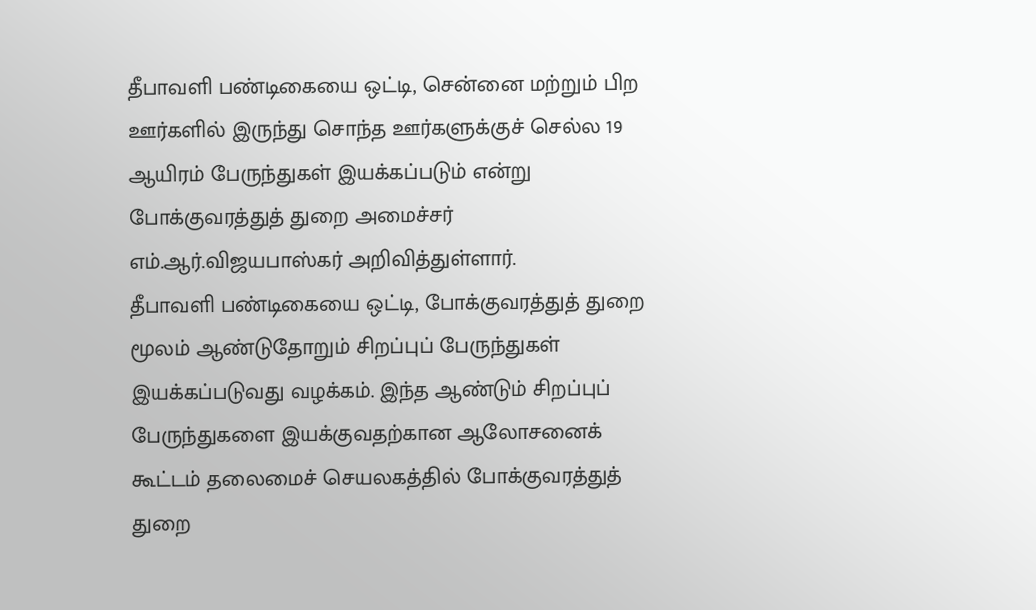தீபாவளி பண்டிகையை ஒட்டி, சென்னை மற்றும் பிற ஊர்களில் இருந்து சொந்த ஊர்களுக்குச் செல்ல 19 ஆயிரம் பேருந்துகள் இயக்கப்படும் என்று போக்குவரத்துத் துறை அமைச்சர் எம்.ஆர்.விஜயபாஸ்கர் அறிவித்துள்ளார்.
தீபாவளி பண்டிகையை ஒட்டி, போக்குவரத்துத் துறை மூலம் ஆண்டுதோறும் சிறப்புப் பேருந்துகள் இயக்கப்படுவது வழக்கம். இந்த ஆண்டும் சிறப்புப் பேருந்துகளை இயக்குவதற்கான ஆலோசனைக் கூட்டம் தலைமைச் செயலகத்தில் போக்குவரத்துத் துறை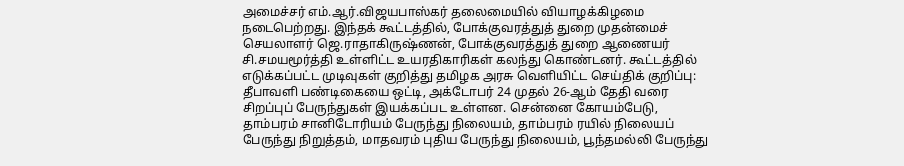அமைச்சர் எம்.ஆர்.விஜயபாஸ்கர் தலைமையில் வியாழக்கிழமை நடைபெற்றது. இந்தக் கூட்டத்தில், போக்குவரத்துத் துறை முதன்மைச் செயலாளர் ஜெ.ராதாகிருஷ்ணன், போக்குவரத்துத் துறை ஆணையர் சி.சமயமூர்த்தி உள்ளிட்ட உயரதிகாரிகள் கலந்து கொண்டனர். கூட்டத்தில் எடுக்கப்பட்ட முடிவுகள் குறித்து தமிழக அரசு வெளியிட்ட செய்திக் குறிப்பு:
தீபாவளி பண்டிகையை ஒட்டி, அக்டோபர் 24 முதல் 26-ஆம் தேதி வரை சிறப்புப் பேருந்துகள் இயக்கப்பட உள்ளன. சென்னை கோயம்பேடு, தாம்பரம் சானிடோரியம் பேருந்து நிலையம், தாம்பரம் ரயில் நிலையப் பேருந்து நிறுத்தம், மாதவரம் புதிய பேருந்து நிலையம், பூந்தமல்லி பேருந்து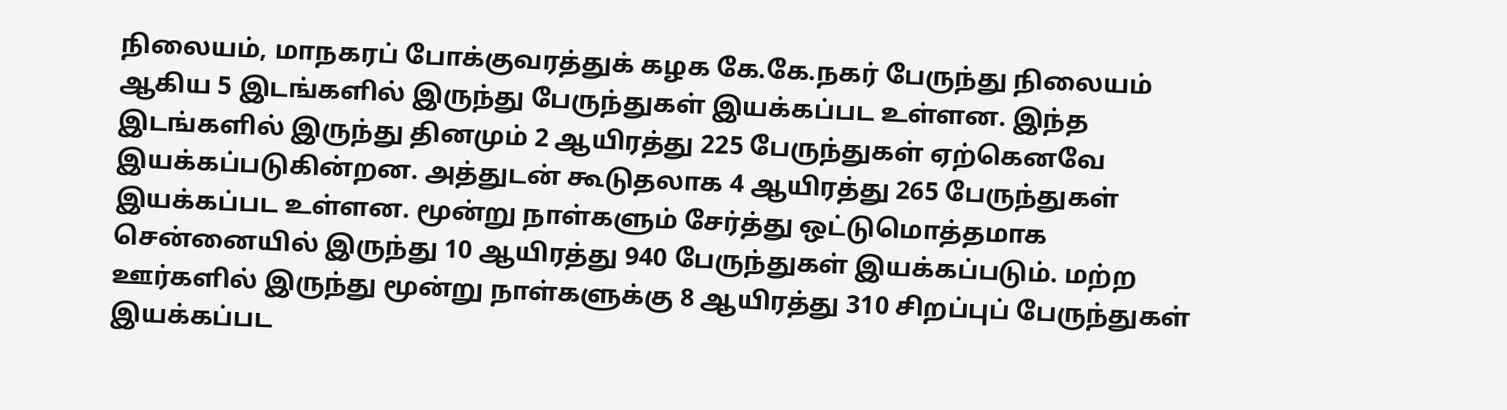நிலையம், மாநகரப் போக்குவரத்துக் கழக கே.கே.நகர் பேருந்து நிலையம் ஆகிய 5 இடங்களில் இருந்து பேருந்துகள் இயக்கப்பட உள்ளன. இந்த இடங்களில் இருந்து தினமும் 2 ஆயிரத்து 225 பேருந்துகள் ஏற்கெனவே இயக்கப்படுகின்றன. அத்துடன் கூடுதலாக 4 ஆயிரத்து 265 பேருந்துகள் இயக்கப்பட உள்ளன. மூன்று நாள்களும் சேர்த்து ஒட்டுமொத்தமாக சென்னையில் இருந்து 10 ஆயிரத்து 940 பேருந்துகள் இயக்கப்படும். மற்ற ஊர்களில் இருந்து மூன்று நாள்களுக்கு 8 ஆயிரத்து 310 சிறப்புப் பேருந்துகள் இயக்கப்பட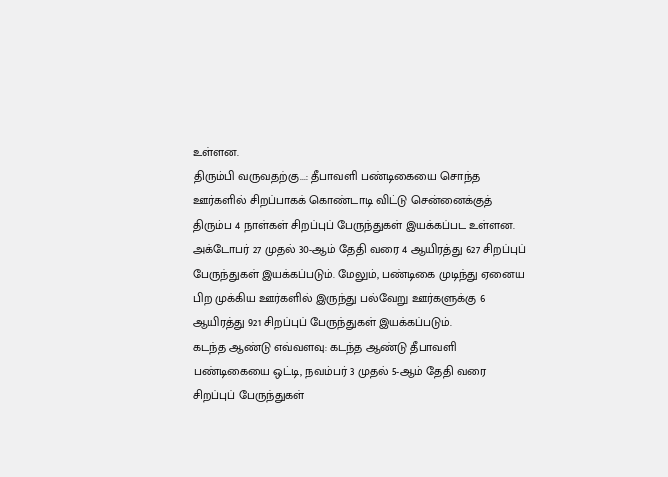உள்ளன.
திரும்பி வருவதற்கு...: தீபாவளி பண்டிகையை சொந்த ஊர்களில் சிறப்பாகக் கொண்டாடி விட்டு சென்னைக்குத் திரும்ப 4 நாள்கள் சிறப்புப் பேருந்துகள் இயக்கப்பட உள்ளன. அக்டோபர் 27 முதல் 30-ஆம் தேதி வரை 4 ஆயிரத்து 627 சிறப்புப் பேருந்துகள் இயக்கப்படும். மேலும், பண்டிகை முடிந்து ஏனைய பிற முக்கிய ஊர்களில் இருந்து பல்வேறு ஊர்களுக்கு 6 ஆயிரத்து 921 சிறப்புப் பேருந்துகள் இயக்கப்படும்.
கடந்த ஆண்டு எவ்வளவு: கடந்த ஆண்டு தீபாவளி பண்டிகையை ஒட்டி, நவம்பர் 3 முதல் 5-ஆம் தேதி வரை சிறப்புப் பேருந்துகள்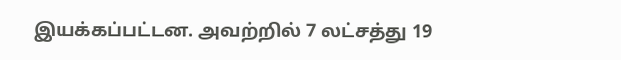இயக்கப்பட்டன. அவற்றில் 7 லட்சத்து 19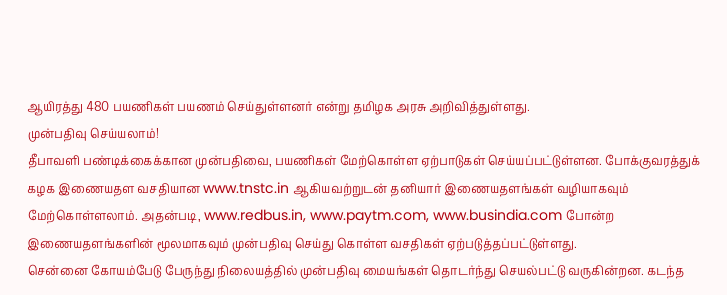ஆயிரத்து 480 பயணிகள் பயணம் செய்துள்ளனர் என்று தமிழக அரசு அறிவித்துள்ளது.
முன்பதிவு செய்யலாம்!
தீபாவளி பண்டிக்கைக்கான முன்பதிவை, பயணிகள் மேற்கொள்ள ஏற்பாடுகள் செய்யப்பட்டுள்ளன. போக்குவரத்துக் கழக இணையதள வசதியான www.tnstc.in ஆகியவற்றுடன் தனியார் இணையதளங்கள் வழியாகவும் மேற்கொள்ளலாம். அதன்படி, www.redbus.in, www.paytm.com, www.busindia.com போன்ற இணையதளங்களின் மூலமாகவும் முன்பதிவு செய்து கொள்ள வசதிகள் ஏற்படுத்தப்பட்டுள்ளது.
சென்னை கோயம்பேடு பேருந்து நிலையத்தில் முன்பதிவு மையங்கள் தொடர்ந்து செயல்பட்டு வருகின்றன. கடந்த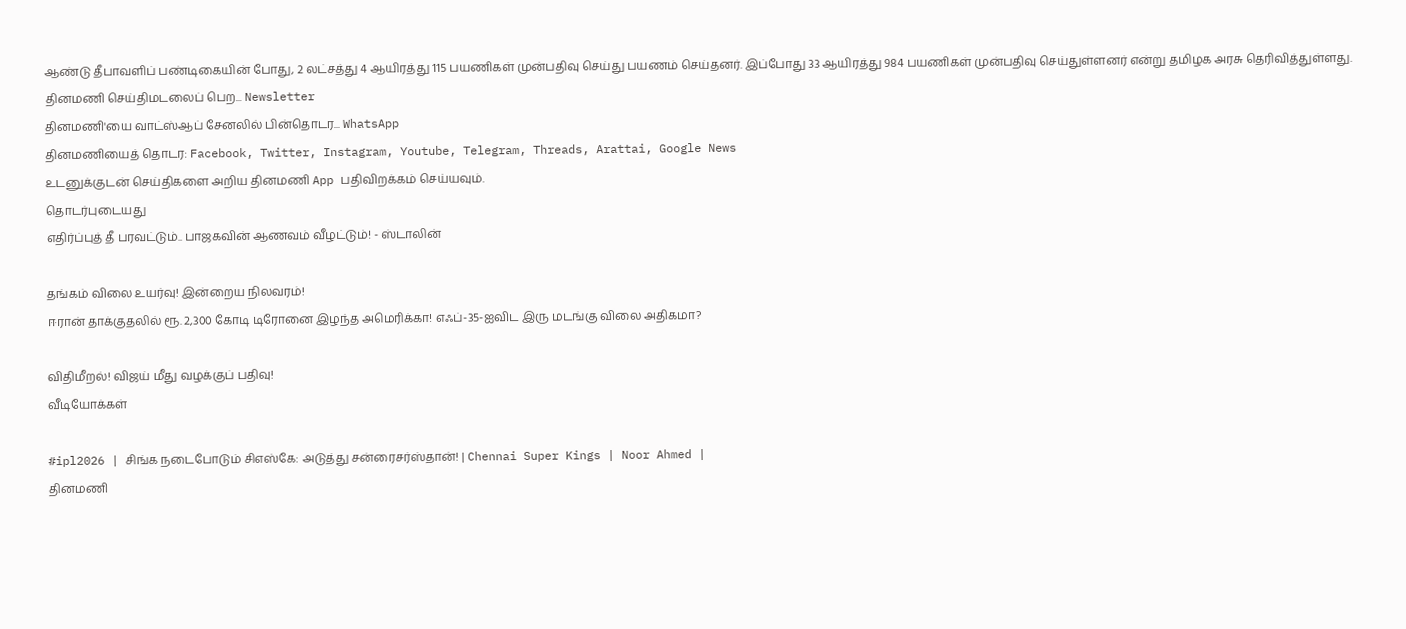ஆண்டு தீபாவளிப் பண்டிகையின் போது, 2 லட்சத்து 4 ஆயிரத்து 115 பயணிகள் முன்பதிவு செய்து பயணம் செய்தனர். இப்போது 33 ஆயிரத்து 984 பயணிகள் முன்பதிவு செய்துள்ளனர் என்று தமிழக அரசு தெரிவித்துள்ளது.
தினமணி செய்திமடலைப் பெற... Newsletter
தினமணி'யை வாட்ஸ்ஆப் சேனலில் பின்தொடர... WhatsApp
தினமணியைத் தொடர: Facebook, Twitter, Instagram, Youtube, Telegram, Threads, Arattai, Google News
உடனுக்குடன் செய்திகளை அறிய தினமணி App பதிவிறக்கம் செய்யவும்.
தொடர்புடையது
எதிர்ப்புத் தீ பரவட்டும்.. பாஜகவின் ஆணவம் வீழட்டும்! - ஸ்டாலின்

தங்கம் விலை உயர்வு! இன்றைய நிலவரம்!
ஈரான் தாக்குதலில் ரூ. 2,300 கோடி டிரோனை இழந்த அமெரிக்கா! எஃப்-35-ஐவிட இரு மடங்கு விலை அதிகமா?

விதிமீறல்! விஜய் மீது வழக்குப் பதிவு!
வீடியோக்கள்

#ipl2026 | சிங்க நடைபோடும் சிஎஸ்கே: அடுத்து சன்ரைசர்ஸ்தான்! | Chennai Super Kings | Noor Ahmed |
தினமணி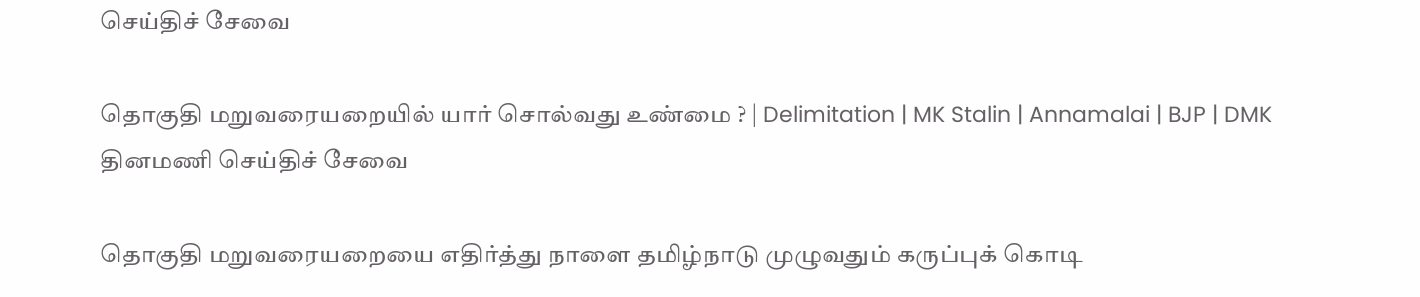செய்திச் சேவை

தொகுதி மறுவரையறையில் யார் சொல்வது உண்மை ? | Delimitation | MK Stalin | Annamalai | BJP | DMK
தினமணி செய்திச் சேவை

தொகுதி மறுவரையறையை எதிர்த்து நாளை தமிழ்நாடு முழுவதும் கருப்புக் கொடி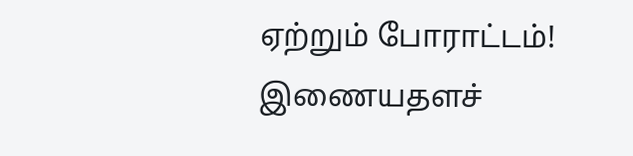ஏற்றும் போராட்டம்!
இணையதளச்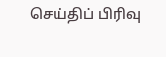செய்திப் பிரிவு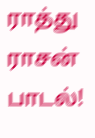ராத்து ராசன் பாடல்!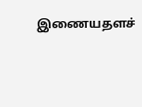இணையதளச்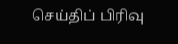செய்திப் பிரிவு